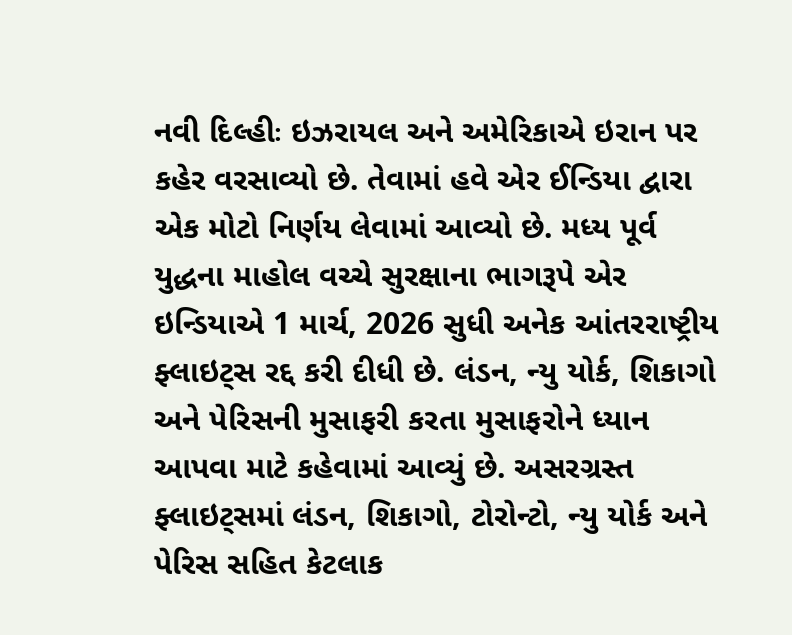નવી દિલ્હીઃ ઇઝરાયલ અને અમેરિકાએ ઇરાન પર કહેર વરસાવ્યો છે. તેવામાં હવે એર ઈન્ડિયા દ્વારા એક મોટો નિર્ણય લેવામાં આવ્યો છે. મધ્ય પૂર્વ યુદ્ધના માહોલ વચ્ચે સુરક્ષાના ભાગરૂપે એર ઇન્ડિયાએ 1 માર્ચ, 2026 સુધી અનેક આંતરરાષ્ટ્રીય ફ્લાઇટ્સ રદ્દ કરી દીધી છે. લંડન, ન્યુ યોર્ક, શિકાગો અને પેરિસની મુસાફરી કરતા મુસાફરોને ધ્યાન આપવા માટે કહેવામાં આવ્યું છે. અસરગ્રસ્ત ફ્લાઇટ્સમાં લંડન, શિકાગો, ટોરોન્ટો, ન્યુ યોર્ક અને પેરિસ સહિત કેટલાક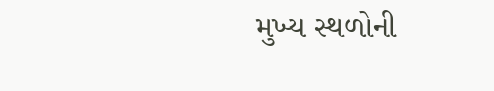મુખ્ય સ્થળોની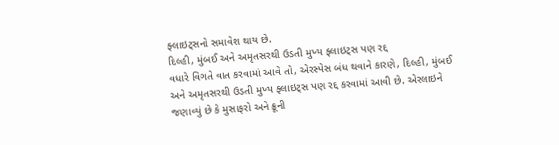ફ્લાઇટ્સનો સમાવેશ થાય છે.
દિલ્હી, મુંબઈ અને અમૃતસરથી ઉડતી મુખ્ય ફ્લાઇટ્સ પણ રદ્દ
વધારે વિગતે વાત કરવામાં આવે તો, એરસ્પેસ બંધ થવાને કારણે, દિલ્હી, મુંબઈ અને અમૃતસરથી ઉડતી મુખ્ય ફ્લાઇટ્સ પણ રદ્દ કરવામાં આવી છે. એરલાઇને જણાવ્યું છે કે મુસાફરો અને ક્રૂની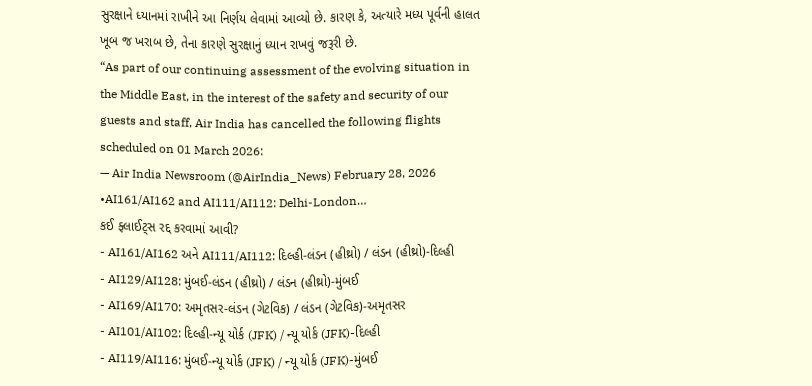સુરક્ષાને ધ્યાનમાં રાખીને આ નિર્ણય લેવામાં આવ્યો છે. કારણ કે, અત્યારે મધ્ય પૂર્વની હાલત ખૂબ જ ખરાબ છે, તેના કારણે સુરક્ષાનું ધ્યાન રાખવું જરૂરી છે.
“As part of our continuing assessment of the evolving situation in the Middle East, in the interest of the safety and security of our guests and staff, Air India has cancelled the following flights scheduled on 01 March 2026:
— Air India Newsroom (@AirIndia_News) February 28, 2026
•AI161/AI162 and AI111/AI112: Delhi-London…
કઈ ફ્લાઈટ્સ રદ્દ કરવામાં આવી?
- AI161/AI162 અને AI111/AI112: દિલ્હી-લંડન (હીથ્રો) / લંડન (હીથ્રો)-દિલ્હી
- AI129/AI128: મુંબઈ-લંડન (હીથ્રો) / લંડન (હીથ્રો)-મુંબઈ
- AI169/AI170: અમૃતસર-લંડન (ગેટવિક) / લંડન (ગેટવિક)-અમૃતસર
- AI101/AI102: દિલ્હી-ન્યૂ યોર્ક (JFK) / ન્યૂ યોર્ક (JFK)-દિલ્હી
- AI119/AI116: મુંબઈ-ન્યૂ યોર્ક (JFK) / ન્યૂ યોર્ક (JFK)-મુંબઈ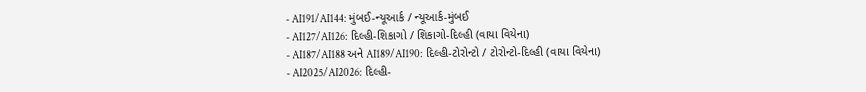- AI191/AI144: મુંબઈ-ન્યૂઆર્ક / ન્યૂઆર્ક-મુંબઈ
- AI127/AI126: દિલ્હી-શિકાગો / શિકાગો-દિલ્હી (વાયા વિયેના)
- AI187/AI188 અને AI189/AI190: દિલ્હી-ટોરોન્ટો / ટોરોન્ટો-દિલ્હી (વાયા વિયેના)
- AI2025/AI2026: દિલ્હી-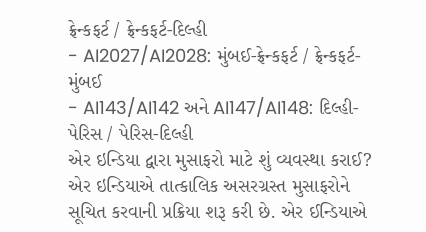ફ્રેન્કફર્ટ / ફ્રેન્કફર્ટ-દિલ્હી
- AI2027/AI2028: મુંબઈ-ફ્રેન્કફર્ટ / ફ્રેન્કફર્ટ-મુંબઈ
- AI143/AI142 અને AI147/AI148: દિલ્હી-પેરિસ / પેરિસ-દિલ્હી
એર ઇન્ડિયા દ્વારા મુસાફરો માટે શું વ્યવસ્થા કરાઈ?
એર ઇન્ડિયાએ તાત્કાલિક અસરગ્રસ્ત મુસાફરોને સૂચિત કરવાની પ્રક્રિયા શરૂ કરી છે. એર ઈન્ડિયાએ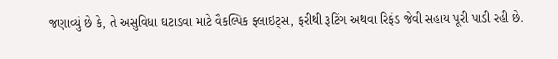જણાવ્યું છે કે, તે અસુવિધા ઘટાડવા માટે વૈકલ્પિક ફ્લાઇટ્સ, ફરીથી રૂટિંગ અથવા રિફંડ જેવી સહાય પૂરી પાડી રહી છે.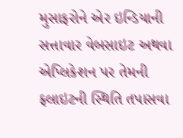મુસાફરોને એર ઇન્ડિયાની સત્તાવાર વેબસાઇટ અથવા એપ્લિકેશન પર તેમની ફ્લાઇટની સ્થિતિ તપાસવા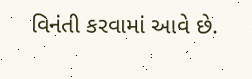વિનંતી કરવામાં આવે છે.